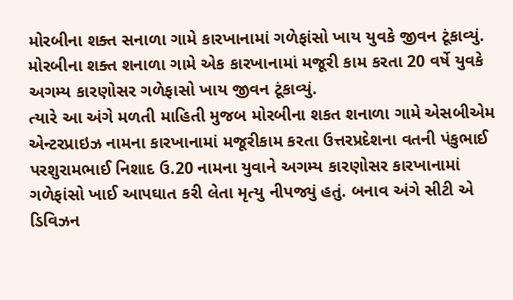મોરબીના શક્ત સનાળા ગામે કારખાનામાં ગળેફાંસો ખાય યુવકે જીવન ટૂંકાવ્યું.
મોરબીના શક્ત શનાળા ગામે એક કારખાનામાં મજૂરી કામ કરતા 20 વર્ષે યુવકે અગમ્ય કારણોસર ગળેફાસો ખાય જીવન ટૂંકાવ્યું.
ત્યારે આ અંગે મળતી માહિતી મુજબ મોરબીના શકત શનાળા ગામે એસબીએમ એન્ટરપ્રાઇઝ નામના કારખાનામાં મજૂરીકામ કરતા ઉત્તરપ્રદેશના વતની પંકુભાઈ પરશુરામભાઈ નિશાદ ઉ.20 નામના યુવાને અગમ્ય કારણોસર કારખાનામાં ગળેફાંસો ખાઈ આપઘાત કરી લેતા મૃત્યુ નીપજ્યું હતું. બનાવ અંગે સીટી એ ડિવિઝન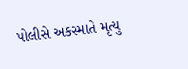પોલીસે અકસ્માતે મૃત્યુ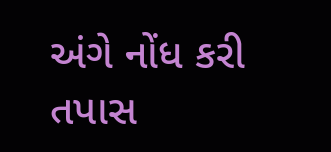અંગે નોંધ કરી તપાસ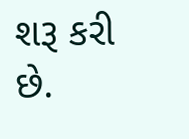શરૂ કરી છે.